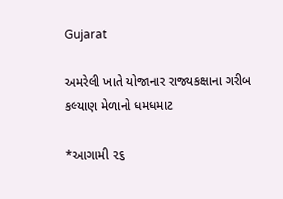Gujarat

અમરેલી ખાતે યોજાનાર રાજ્યકક્ષાના ગરીબ કલ્યાણ મેળાનો ધમધમાટ

*આગામી ૨૬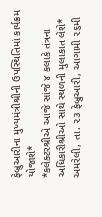ફેબ્રુઆરીના મુખ્યમંત્રીશ્રીની ઉપસ્થિતિમાં કાર્યક્રમ યોજાશે*
*કલેક્ટરશ્રીએ આજે સાંજે ૪ કલાકે તંત્રના અધિકારીશ્રીઓ સાથે સ્થળની મુલાકાત લેશે*
અમરેલી, તા. ૨૩ ફેબ્રુઆરી, આગામી ૨૬મી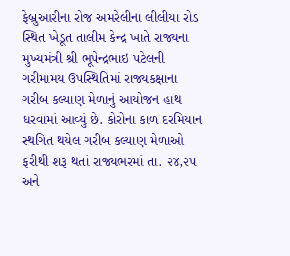ફેબ્રુઆરીના રોજ અમરેલીના લીલીયા રોડ સ્થિત ખેડૂત તાલીમ કેન્દ્ર ખાતે રાજ્યના મુખ્યમંત્રી શ્રી ભૂપેન્દ્રભાઇ પટેલની ગરીમામય ઉપસ્થિતિમાં રાજ્યકક્ષાના ગરીબ કલ્યાણ મેળાનું આયોજન હાથ ધરવામાં આવ્યું છે. કોરોના કાળ દરમિયાન સ્થગિત થયેલ ગરીબ કલ્યાણ મેળાઓ ફરીથી શરૂ થતાં રાજ્યભરમાં તા. ૨૪,૨૫ અને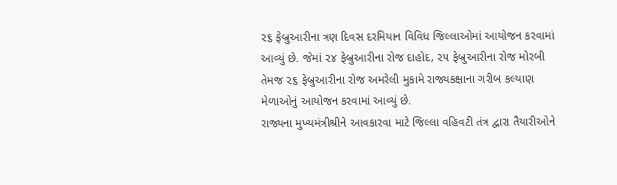૨૬ ફેબ્રુઆરીના ત્રણ દિવસ દરમિયાન વિવિધ જિલ્લાઓમાં આયોજન કરવામાં આવ્યું છે. જેમાં ૨૪ ફેબ્રુઆરીના રોજ દાહોદ, ૨૫ ફેબ્રુઆરીના રોજ મોરબી તેમજ ૨૬ ફેબ્રુઆરીના રોજ અમરેલી મુકામે રાજ્યકક્ષાના ગરીબ કલ્યાણ મેળાઓનું આયોજન કરવામાં આવ્યું છે.
રાજ્યના મુખ્યમંત્રીશ્રીને આવકારવા માટે જિલ્લા વહિવટી તંત્ર દ્વારા તૈયારીઓને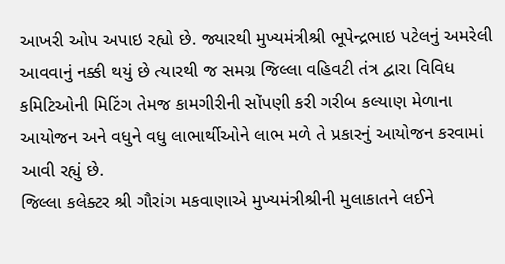આખરી ઓપ અપાઇ રહ્યો છે. જ્યારથી મુખ્યમંત્રીશ્રી ભૂપેન્દ્રભાઇ પટેલનું અમરેલી આવવાનું નક્કી થયું છે ત્યારથી જ સમગ્ર જિલ્લા વહિવટી તંત્ર દ્વારા વિવિધ કમિટિઓની મિટિંગ તેમજ કામગીરીની સોંપણી કરી ગરીબ કલ્યાણ મેળાના આયોજન અને વધુને વધુ લાભાર્થીઓને લાભ મળે તે પ્રકારનું આયોજન કરવામાં આવી રહ્યું છે.
જિલ્લા કલેક્ટર શ્રી ગૌરાંગ મકવાણાએ મુખ્યમંત્રીશ્રીની મુલાકાતને લઈને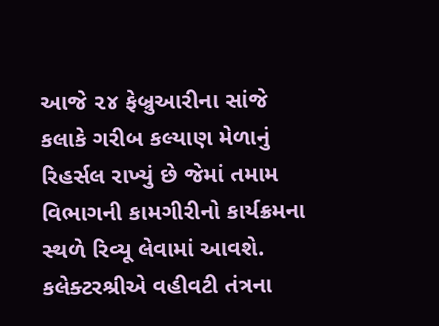આજે ૨૪ ફેબ્રુઆરીના સાંજે કલાકે ગરીબ કલ્યાણ મેળાનું રિહર્સલ રાખ્યું છે જેમાં તમામ વિભાગની કામગીરીનો કાર્યક્રમના સ્થળે રિવ્યૂ લેવામાં આવશે. કલેક્ટરશ્રીએ વહીવટી તંત્રના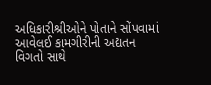અધિકારીશ્રીઓને પોતાને સોંપવામાં આવેલઈ કામગીરીની અદ્યતન વિગતો સાથે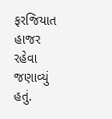ફરજિયાત હાજર રહેવા જણાવ્યું હતું.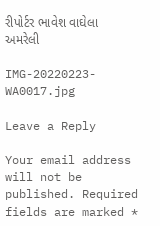રીપોર્ટર ભાવેશ વાઘેલા અમરેલી

IMG-20220223-WA0017.jpg

Leave a Reply

Your email address will not be published. Required fields are marked *